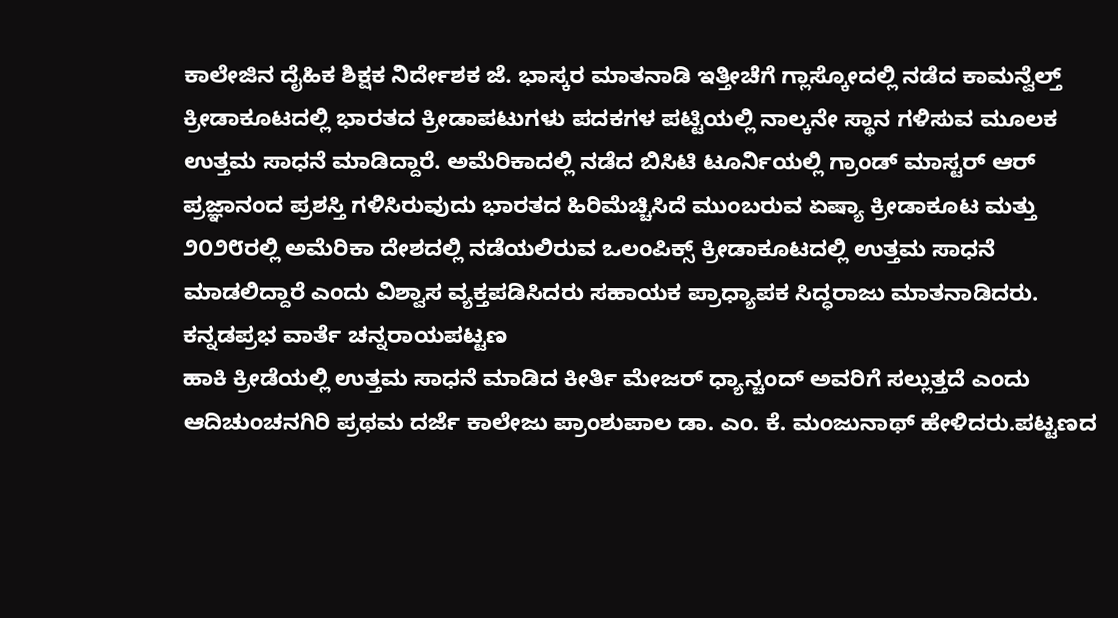ಕಾಲೇಜಿನ ದೈಹಿಕ ಶಿಕ್ಷಕ ನಿರ್ದೇಶಕ ಜೆ. ಭಾಸ್ಕರ ಮಾತನಾಡಿ ಇತ್ತೀಚೆಗೆ ಗ್ಲಾಸ್ಕೋದಲ್ಲಿ ನಡೆದ ಕಾಮನ್ವೆಲ್ತ್ ಕ್ರೀಡಾಕೂಟದಲ್ಲಿ ಭಾರತದ ಕ್ರೀಡಾಪಟುಗಳು ಪದಕಗಳ ಪಟ್ಟಿಯಲ್ಲಿ ನಾಲ್ಕನೇ ಸ್ಥಾನ ಗಳಿಸುವ ಮೂಲಕ ಉತ್ತಮ ಸಾಧನೆ ಮಾಡಿದ್ದಾರೆ. ಅಮೆರಿಕಾದಲ್ಲಿ ನಡೆದ ಬಿಸಿಟಿ ಟೂರ್ನಿಯಲ್ಲಿ ಗ್ರಾಂಡ್ ಮಾಸ್ಟರ್ ಆರ್ ಪ್ರಜ್ಞಾನಂದ ಪ್ರಶಸ್ತಿ ಗಳಿಸಿರುವುದು ಭಾರತದ ಹಿರಿಮೆಚ್ಚಿಸಿದೆ ಮುಂಬರುವ ಏಷ್ಯಾ ಕ್ರೀಡಾಕೂಟ ಮತ್ತು ೨೦೨೮ರಲ್ಲಿ ಅಮೆರಿಕಾ ದೇಶದಲ್ಲಿ ನಡೆಯಲಿರುವ ಒಲಂಪಿಕ್ಸ್ ಕ್ರೀಡಾಕೂಟದಲ್ಲಿ ಉತ್ತಮ ಸಾಧನೆ ಮಾಡಲಿದ್ದಾರೆ ಎಂದು ವಿಶ್ವಾಸ ವ್ಯಕ್ತಪಡಿಸಿದರು ಸಹಾಯಕ ಪ್ರಾಧ್ಯಾಪಕ ಸಿದ್ಧರಾಜು ಮಾತನಾಡಿದರು.
ಕನ್ನಡಪ್ರಭ ವಾರ್ತೆ ಚನ್ನರಾಯಪಟ್ಟಣ
ಹಾಕಿ ಕ್ರೀಡೆಯಲ್ಲಿ ಉತ್ತಮ ಸಾಧನೆ ಮಾಡಿದ ಕೀರ್ತಿ ಮೇಜರ್ ಧ್ಯಾನ್ಚಂದ್ ಅವರಿಗೆ ಸಲ್ಲುತ್ತದೆ ಎಂದು ಆದಿಚುಂಚನಗಿರಿ ಪ್ರಥಮ ದರ್ಜೆ ಕಾಲೇಜು ಪ್ರಾಂಶುಪಾಲ ಡಾ. ಎಂ. ಕೆ. ಮಂಜುನಾಥ್ ಹೇಳಿದರು.ಪಟ್ಟಣದ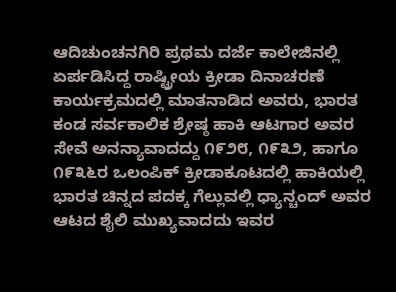ಆದಿಚುಂಚನಗಿರಿ ಪ್ರಥಮ ದರ್ಜೆ ಕಾಲೇಜಿನಲ್ಲಿ ಏರ್ಪಡಿಸಿದ್ದ ರಾಷ್ಟ್ರೀಯ ಕ್ರೀಡಾ ದಿನಾಚರಣೆ ಕಾರ್ಯಕ್ರಮದಲ್ಲಿ ಮಾತನಾಡಿದ ಅವರು, ಭಾರತ ಕಂಡ ಸರ್ವಕಾಲಿಕ ಶ್ರೇಷ್ಠ ಹಾಕಿ ಆಟಗಾರ ಅವರ ಸೇವೆ ಅನನ್ಯಾವಾದದ್ದು ೧೯೨೮, ೧೯೩೨, ಹಾಗೂ ೧೯೩೬ರ ಒಲಂಪಿಕ್ ಕ್ರೀಡಾಕೂಟದಲ್ಲಿ ಹಾಕಿಯಲ್ಲಿ ಭಾರತ ಚಿನ್ನದ ಪದಕ್ಕ ಗೆಲ್ಲುವಲ್ಲಿ ಧ್ಯಾನ್ಚಂದ್ ಅವರ ಆಟದ ಶೈಲಿ ಮುಖ್ಯವಾದದು ಇವರ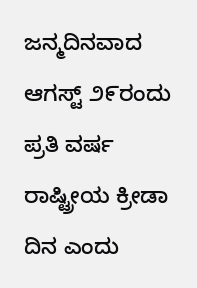ಜನ್ಮದಿನವಾದ ಆಗಸ್ಟ್ ೨೯ರಂದು ಪ್ರತಿ ವರ್ಷ ರಾಷ್ಟ್ರೀಯ ಕ್ರೀಡಾ ದಿನ ಎಂದು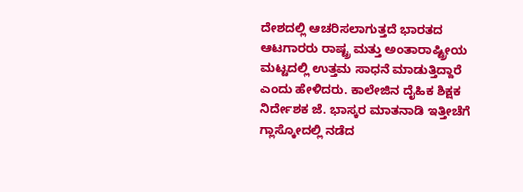ದೇಶದಲ್ಲಿ ಆಚರಿಸಲಾಗುತ್ತದೆ ಭಾರತದ ಆಟಗಾರರು ರಾಷ್ಟ್ರ ಮತ್ತು ಅಂತಾರಾಷ್ಟ್ರೀಯ ಮಟ್ಟದಲ್ಲಿ ಉತ್ತಮ ಸಾಧನೆ ಮಾಡುತ್ತಿದ್ದಾರೆ ಎಂದು ಹೇಳಿದರು. ಕಾಲೇಜಿನ ದೈಹಿಕ ಶಿಕ್ಷಕ ನಿರ್ದೇಶಕ ಜೆ. ಭಾಸ್ಕರ ಮಾತನಾಡಿ ಇತ್ತೀಚೆಗೆ ಗ್ಲಾಸ್ಕೋದಲ್ಲಿ ನಡೆದ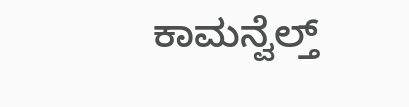ಕಾಮನ್ವೆಲ್ತ್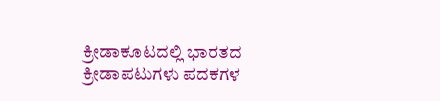ಕ್ರೀಡಾಕೂಟದಲ್ಲಿ ಭಾರತದ ಕ್ರೀಡಾಪಟುಗಳು ಪದಕಗಳ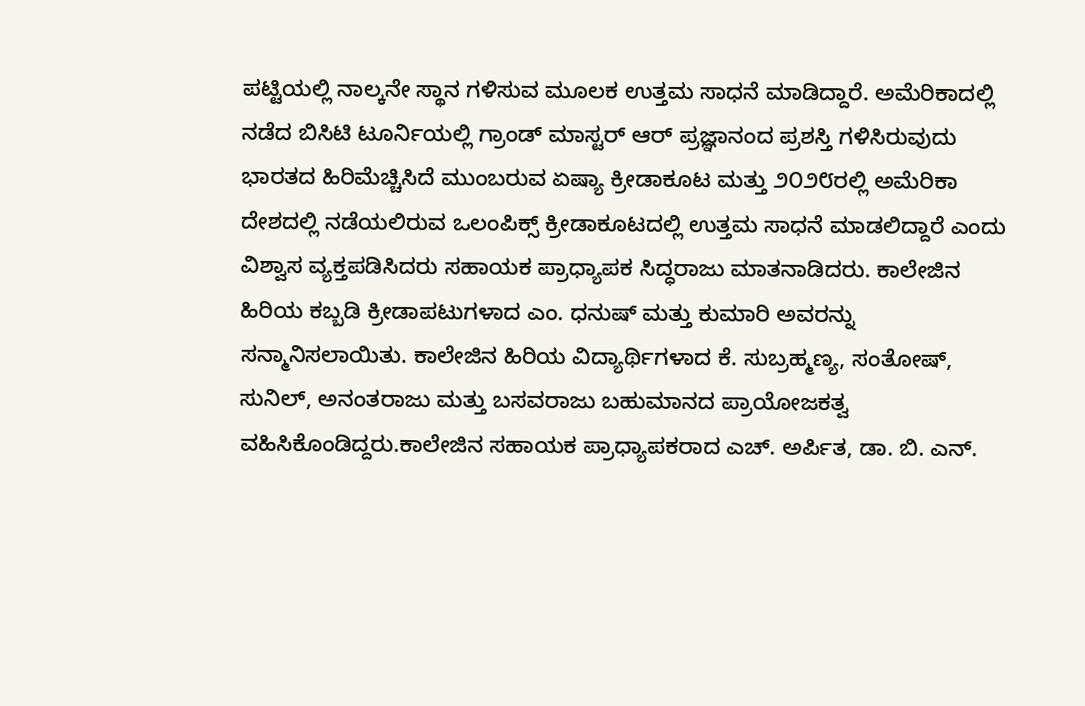ಪಟ್ಟಿಯಲ್ಲಿ ನಾಲ್ಕನೇ ಸ್ಥಾನ ಗಳಿಸುವ ಮೂಲಕ ಉತ್ತಮ ಸಾಧನೆ ಮಾಡಿದ್ದಾರೆ. ಅಮೆರಿಕಾದಲ್ಲಿ ನಡೆದ ಬಿಸಿಟಿ ಟೂರ್ನಿಯಲ್ಲಿ ಗ್ರಾಂಡ್ ಮಾಸ್ಟರ್ ಆರ್ ಪ್ರಜ್ಞಾನಂದ ಪ್ರಶಸ್ತಿ ಗಳಿಸಿರುವುದು ಭಾರತದ ಹಿರಿಮೆಚ್ಚಿಸಿದೆ ಮುಂಬರುವ ಏಷ್ಯಾ ಕ್ರೀಡಾಕೂಟ ಮತ್ತು ೨೦೨೮ರಲ್ಲಿ ಅಮೆರಿಕಾ ದೇಶದಲ್ಲಿ ನಡೆಯಲಿರುವ ಒಲಂಪಿಕ್ಸ್ ಕ್ರೀಡಾಕೂಟದಲ್ಲಿ ಉತ್ತಮ ಸಾಧನೆ ಮಾಡಲಿದ್ದಾರೆ ಎಂದು ವಿಶ್ವಾಸ ವ್ಯಕ್ತಪಡಿಸಿದರು ಸಹಾಯಕ ಪ್ರಾಧ್ಯಾಪಕ ಸಿದ್ಧರಾಜು ಮಾತನಾಡಿದರು. ಕಾಲೇಜಿನ ಹಿರಿಯ ಕಬ್ಬಡಿ ಕ್ರೀಡಾಪಟುಗಳಾದ ಎಂ. ಧನುಷ್ ಮತ್ತು ಕುಮಾರಿ ಅವರನ್ನು ಸನ್ಮಾನಿಸಲಾಯಿತು. ಕಾಲೇಜಿನ ಹಿರಿಯ ವಿದ್ಯಾರ್ಥಿಗಳಾದ ಕೆ. ಸುಬ್ರಹ್ಮಣ್ಯ, ಸಂತೋಷ್, ಸುನಿಲ್, ಅನಂತರಾಜು ಮತ್ತು ಬಸವರಾಜು ಬಹುಮಾನದ ಪ್ರಾಯೋಜಕತ್ವ ವಹಿಸಿಕೊಂಡಿದ್ದರು.ಕಾಲೇಜಿನ ಸಹಾಯಕ ಪ್ರಾಧ್ಯಾಪಕರಾದ ಎಚ್. ಅರ್ಪಿತ, ಡಾ. ಬಿ. ಎನ್.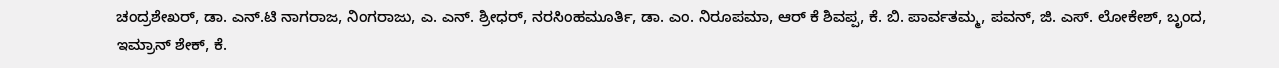ಚಂದ್ರಶೇಖರ್, ಡಾ. ಎನ್.ಟಿ ನಾಗರಾಜ, ನಿಂಗರಾಜು, ಎ. ಎನ್. ಶ್ರೀಧರ್, ನರಸಿಂಹಮೂರ್ತಿ, ಡಾ. ಎಂ. ನಿರೂಪಮಾ, ಆರ್ ಕೆ ಶಿವಪ್ಪ, ಕೆ. ಬಿ. ಪಾರ್ವತಮ್ಮ, ಪವನ್, ಜಿ. ಎಸ್. ಲೋಕೇಶ್, ಬೃಂದ, ಇಮ್ರಾನ್ ಶೇಕ್, ಕೆ.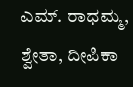ಎಮ್. ರಾಧಮ್ಮ, ಶ್ವೇತಾ, ದೀಪಿಕಾ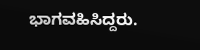ಭಾಗವಹಿಸಿದ್ದರು.